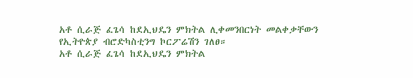አቶ ሲራጅ ፈጌሳ ከደኢህዴን ምክትል ሊቀመንበርነት መልቀቃቸውን የኢትዮጵያ ብሮድካስቲንግ ኮርፖሬሽን ገለፀ።
አቶ ሲራጅ ፈጌሳ ከደኢህዴን ምክትል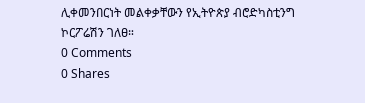ሊቀመንበርነት መልቀቃቸውን የኢትዮጵያ ብሮድካስቲንግ ኮርፖሬሽን ገለፀ።
0 Comments
0 Shares